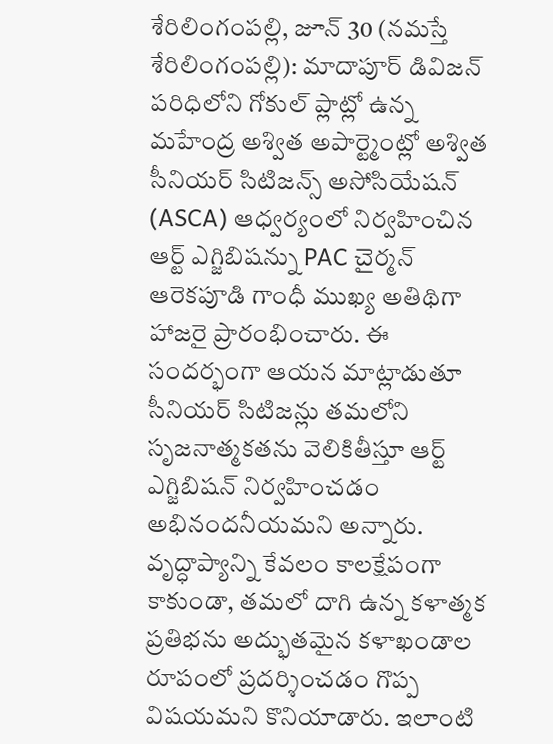శేరిలింగంపల్లి, జూన్ 30 (నమస్తే శేరిలింగంపల్లి): మాదాపూర్ డివిజన్ పరిధిలోని గోకుల్ ప్లాట్లో ఉన్న మహేంద్ర అశ్విత అపార్ట్మెంట్లో అశ్విత సీనియర్ సిటిజన్స్ అసోసియేషన్ (ASCA) ఆధ్వర్యంలో నిర్వహించిన ఆర్ట్ ఎగ్జిబిషన్ను PAC చైర్మన్ ఆరెకపూడి గాంధీ ముఖ్య అతిథిగా హాజరై ప్రారంభించారు. ఈ సందర్భంగా ఆయన మాట్లాడుతూ సీనియర్ సిటిజన్లు తమలోని సృజనాత్మకతను వెలికితీస్తూ ఆర్ట్ ఎగ్జిబిషన్ నిర్వహించడం అభినందనీయమని అన్నారు. వృద్ధాప్యాన్ని కేవలం కాలక్షేపంగా కాకుండా, తమలో దాగి ఉన్న కళాత్మక ప్రతిభను అద్భుతమైన కళాఖండాల రూపంలో ప్రదర్శించడం గొప్ప విషయమని కొనియాడారు. ఇలాంటి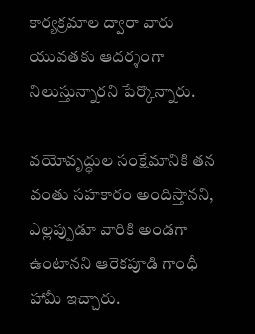కార్యక్రమాల ద్వారా వారు యువతకు ఆదర్శంగా నిలుస్తున్నారని పేర్కొన్నారు.

వయోవృద్ధుల సంక్షేమానికి తన వంతు సహకారం అందిస్తానని, ఎల్లప్పుడూ వారికి అండగా ఉంటానని ఆరెకపూడి గాంధీ హామీ ఇచ్చారు.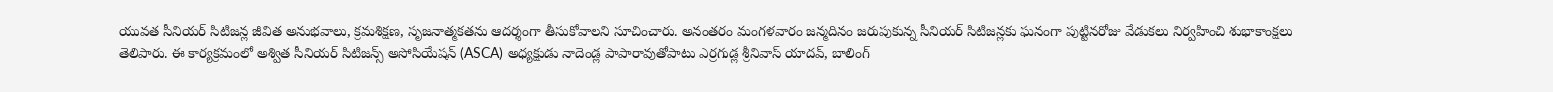యువత సీనియర్ సిటిజన్ల జీవిత అనుభవాలు, క్రమశిక్షణ, సృజనాత్మకతను ఆదర్శంగా తీసుకోవాలని సూచించారు. అనంతరం మంగళవారం జన్మదినం జరుపుకున్న సీనియర్ సిటిజన్లకు ఘనంగా పుట్టినరోజు వేడుకలు నిర్వహించి శుభాకాంక్షలు తెలిపారు. ఈ కార్యక్రమంలో అశ్విత సీనియర్ సిటిజన్స్ అసోసియేషన్ (ASCA) అధ్యక్షుడు నాదెండ్ల పాపారావుతోపాటు ఎర్రగుడ్ల శ్రీనివాస్ యాదవ్, బాలింగ్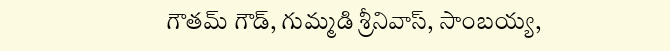గౌతమ్ గౌడ్, గుమ్మడి శ్రీనివాస్, సాంబయ్య,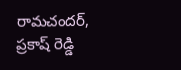రామచందర్, ప్రకాష్ రెడ్డి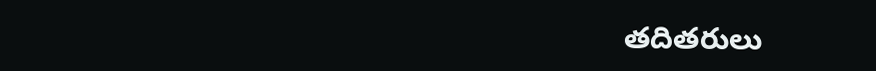తదితరులు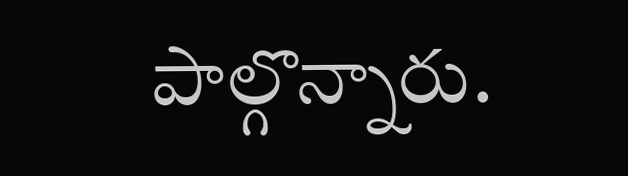పాల్గొన్నారు.